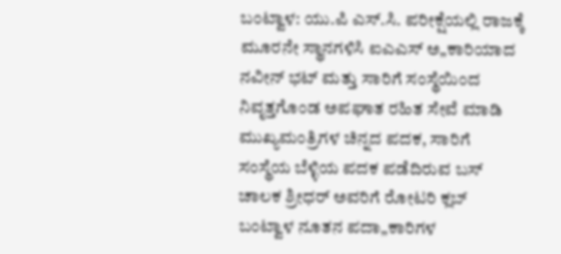ಬಂಟ್ವಾಳ: ಯು.ಪಿ ಎಸ್.ಸಿ. ಪರೀಕ್ಷೆಯಲ್ಲಿ ರಾಜಕ್ಕೆ ಮೂರನೇ ಸ್ಥಾನಗಳಿಸಿ ಐಎಎಸ್ ಅ„ಕಾರಿಯಾದ ನವೀನ್ ಭಟ್ ಮತ್ತು ಸಾರಿಗೆ ಸಂಸ್ಥೆಯಿಂದ ನಿವೃತ್ತಗೊಂಡ ಅಪಘಾತ ರಹಿತ ಸೇವೆ ಮಾಡಿ ಮುಖ್ಯಮಂತ್ರಿಗಳ ಚಿನ್ನದ ಪದಕ, ಸಾರಿಗೆ ಸಂಸ್ಥೆಯ ಬೆಳ್ಳಿಯ ಪದಕ ಪಡೆದಿರುವ ಬಸ್ ಚಾಲಕ ಶ್ರೀಧರ್ ಅವರಿಗೆ ರೋಟರಿ ಕ್ಲಬ್ ಬಂಟ್ವಾಳ ನೂತನ ಪದಾ„ಕಾರಿಗಳ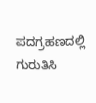ಪದಗ್ರಹಣದಲ್ಲಿ ಗುರುತಿಸಿ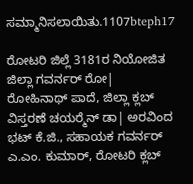ಸಮ್ಮಾನಿಸಲಾಯಿತು.1107bteph17

ರೋಟರಿ ಜಿಲ್ಲೆ 3181ರ ನಿಯೋಜಿತ ಜಿಲ್ಲಾ ಗವರ್ನರ್ ರೋ| ರೋಹಿನಾಥ್ ಪಾದೆ, ಜಿಲ್ಲಾ ಕ್ಲಬ್ ವಿಸ್ತರಣೆ ಚಯರ್‍ಮೆನ್ ಡಾ| ಅರವಿಂದ ಭಟ್ ಕೆ.ಜಿ., ಸಹಾಯಕ ಗವರ್ನರ್ ಎ.ಎಂ. ಕುಮಾರ್, ರೋಟರಿ ಕ್ಲಬ್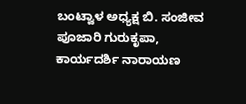ಬಂಟ್ವಾಳ ಅಧ್ಯಕ್ಷ ಬಿ. ಸಂಜೀವ ಪೂಜಾರಿ ಗುರುಕೃಪಾ, ಕಾರ್ಯದರ್ಶಿ ನಾರಾಯಣ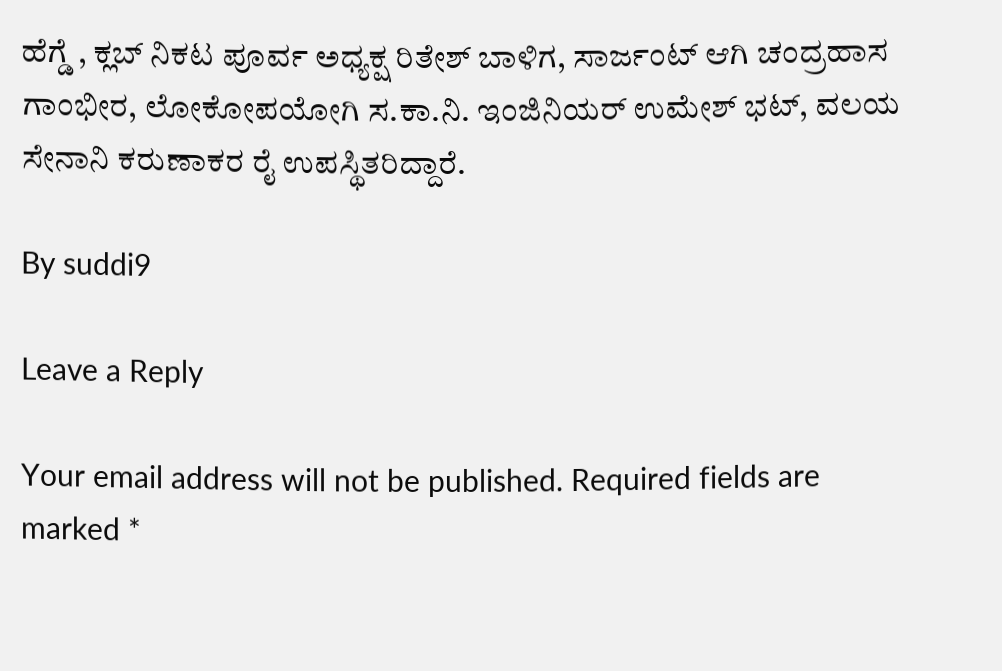ಹೆಗ್ಡೆ , ಕ್ಲಬ್ ನಿಕಟ ಪೂರ್ವ ಅಧ್ಯಕ್ಷ ರಿತೇಶ್ ಬಾಳಿಗ, ಸಾರ್ಜಂಟ್ ಆಗಿ ಚಂದ್ರಹಾಸ ಗಾಂಭೀರ, ಲೋಕೋಪಯೋಗಿ ಸ.ಕಾ.ನಿ. ಇಂಜಿನಿಯರ್ ಉಮೇಶ್ ಭಟ್, ವಲಯ ಸೇನಾನಿ ಕರುಣಾಕರ ರೈ ಉಪಸ್ಥಿತರಿದ್ದಾರೆ.

By suddi9

Leave a Reply

Your email address will not be published. Required fields are marked *